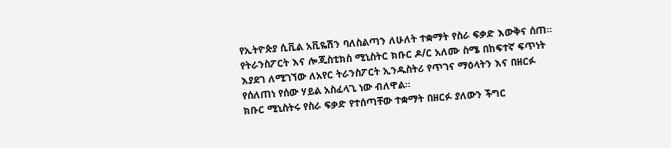የኢትዮጵያ ሲቪል አቪዬሽን ባለስልጣን ለሁለት ተቋማት የስራ ፍቃድ እውቅና ሰጠ።
የትራንስፖርት እና ሎጂስቲክስ ሚኒስትር ክቡር ዶ/ር አለሙ ስሜ በከፍተኛ ፍጥነት እያደገ ለሚገኘው ለአየር ትራንስፖርት ኢንዱስትሪ የጥገና ማዕላትን እና በዘርፉ የሰለጠነ የሰው ሃይል አስፈላጊ ነው ብለዋል።
ክቡር ሚኒስትሩ የስራ ፍቃድ የተሰጣቸው ተቋማት በዘርፉ ያለውን ችግር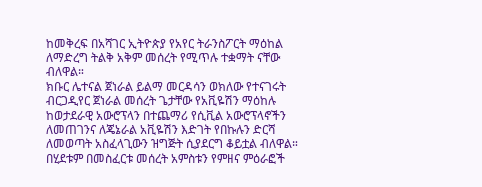ከመቅረፍ በአሻገር ኢትዮጵያ የአየር ትራንስፖርት ማዕከል ለማድረግ ትልቅ አቅም መሰረት የሚጥሉ ተቋማት ናቸው ብለዋል።
ክቡር ሌተናል ጀነራል ይልማ መርዳሳን ወክለው የተናገሩት ብርጋዲየር ጀነራል መሰረት ጌታቸው የአቪዬሽን ማዕከሉ ከወታደራዊ አውሮፕላን በተጨማሪ የሲቪል አውሮፕላኖችን ለመጠገንና ለጄኔራል አቪዬሽን እድገት የበኩሉን ድርሻ ለመወጣት አስፈላጊውን ዝግጅት ሲያደርግ ቆይቷል ብለዋል።
በሂደቱም በመስፈርቱ መሰረት አምስቱን የምዘና ምዕራፎች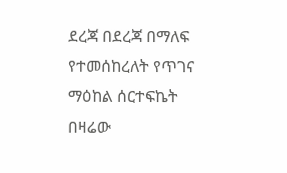ደረጃ በደረጃ በማለፍ የተመሰከረለት የጥገና ማዕከል ሰርተፍኬት በዛሬው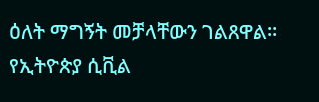ዕለት ማግኝት መቻላቸውን ገልጸዋል።
የኢትዮጵያ ሲቪል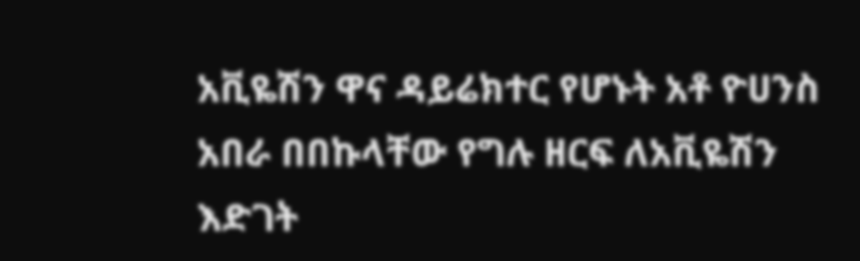አቪዬሽን ዋና ዳይሬክተር የሆኑት አቶ ዮሀንስ አበራ በበኩላቸው የግሉ ዘርፍ ለአቪዬሽን እድገት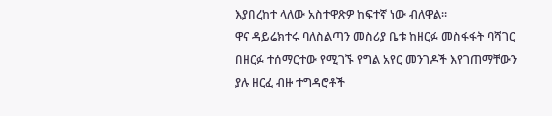እያበረከተ ላለው አስተዋጽዎ ከፍተኛ ነው ብለዋል።
ዋና ዳይሬክተሩ ባለስልጣን መስሪያ ቤቱ ከዘርፉ መስፋፋት ባሻገር በዘርፉ ተሰማርተው የሚገኙ የግል አየር መንገዶች እየገጠማቸውን ያሉ ዘርፈ ብዙ ተግዳሮቶች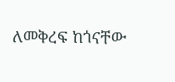ለመቅረፍ ከጎናቸው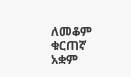ለመቆም ቁርጠኛ አቋም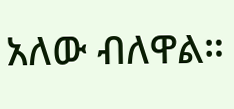አለው ብለዋል።